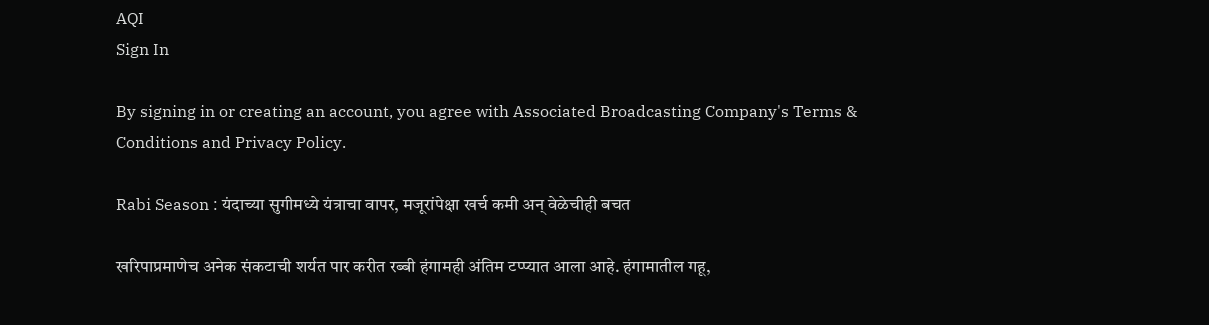AQI
Sign In

By signing in or creating an account, you agree with Associated Broadcasting Company's Terms & Conditions and Privacy Policy.

Rabi Season : यंदाच्या सुगीमध्ये यंत्राचा वापर, मजूरांपेक्षा खर्च कमी अन् वेळेचीही बचत

खरिपाप्रमाणेच अनेक संकटाची शर्यत पार करीत रब्बी हंगामही अंतिम टप्प्यात आला आहे. हंगामातील गहू,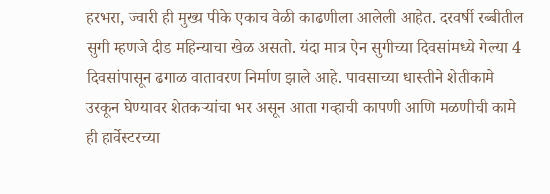हरभरा, ज्वारी ही मुख्य पीके एकाच वेळी काढणीला आलेली आहेत. दरवर्षी रब्बीतील सुगी म्हणजे दीड महिन्याचा खेळ असतो. यंदा मात्र ऐन सुगीच्या दिवसांमध्ये गेल्या 4 दिवसांपासून ढगाळ वातावरण निर्माण झाले आहे. पावसाच्या धास्तीने शेतीकामे उरकून घेण्यावर शेतकऱ्यांचा भर असून आता गव्हाची कापणी आणि मळणीची कामे ही हार्वेस्टरच्या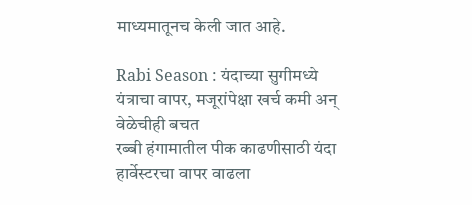माध्यमातूनच केली जात आहे.

Rabi Season : यंदाच्या सुगीमध्ये यंत्राचा वापर, मजूरांपेक्षा खर्च कमी अन् वेळेचीही बचत
रब्बी हंगामातील पीक काढणीसाठी यंदा हार्वेस्टरचा वापर वाढला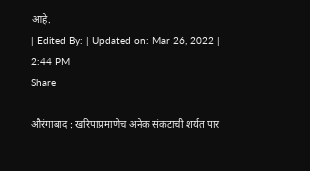आहे.
| Edited By: | Updated on: Mar 26, 2022 | 2:44 PM
Share

औरंगाबाद : खरिपाप्रमाणेच अनेक संकटाची शर्यत पार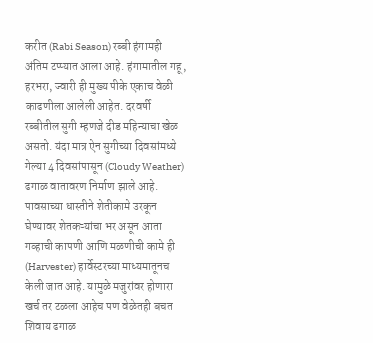करीत (Rabi Season) रब्बी हंगामही अंतिम टप्प्यात आला आहे. हंगामातील गहू, हरभरा, ज्वारी ही मुख्य पीके एकाच वेळी काढणीला आलेली आहेत. दरवर्षी रब्बीतील सुगी म्हणजे दीड महिन्याचा खेळ असतो. यंदा मात्र ऐन सुगीच्या दिवसांमध्ये गेल्या 4 दिवसांपासून (Cloudy Weather) ढगाळ वातावरण निर्माण झाले आहे. पावसाच्या धास्तीने शेतीकामे उरकून घेण्यावर शेतकऱ्यांचा भर असून आता गव्हाची कापणी आणि मळणीची कामे ही (Harvester) हार्वेस्टरच्या माध्यमातूनच केली जात आहे. यामुळे मजुरांवर होणारा खर्च तर टळला आहेच पण वेळेतही बचत शिवाय ढगाळ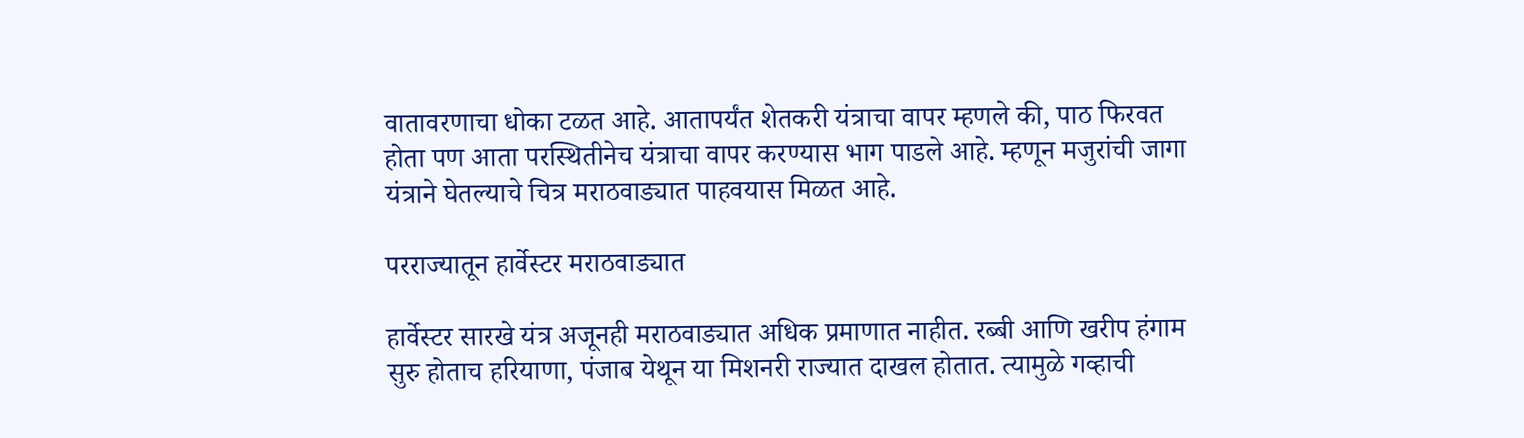वातावरणाचा धोका टळत आहे. आतापर्यंत शेतकरी यंत्राचा वापर म्हणले की, पाठ फिरवत होता पण आता परस्थितीनेच यंत्राचा वापर करण्यास भाग पाडले आहे. म्हणून मजुरांची जागा यंत्राने घेतल्याचे चित्र मराठवाड्यात पाहवयास मिळत आहे.

परराज्यातून हार्वेस्टर मराठवाड्यात

हार्वेस्टर सारखे यंत्र अजूनही मराठवाड्यात अधिक प्रमाणात नाहीत. रब्बी आणि खरीप हंगाम सुरु होताच हरियाणा, पंजाब येथून या मिशनरी राज्यात दाखल होतात. त्यामुळे गव्हाची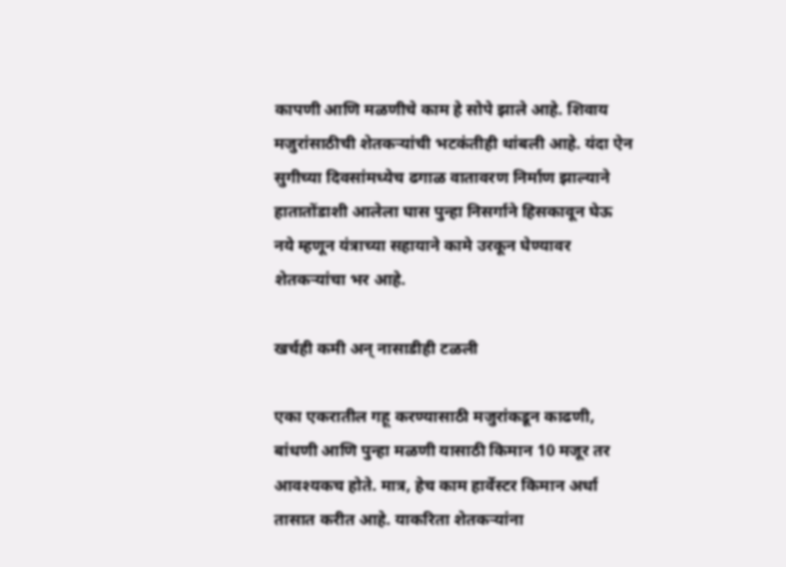कापणी आणि मळणीचे काम हे सोपे झाले आहे. शिवाय मजुरांसाठीची शेतकऱ्यांची भटकंतीही थांबली आहे. यंदा ऐन सुगीच्या दिवसांमध्येच ढगाळ वातावरण निर्माण झाल्याने हातातोंडाशी आलेला घास पुन्हा निसर्गाने हिसकावून घेऊ नये म्हणून यंत्राच्या सहायाने कामे उरकून घेण्यावर शेतकऱ्यांचा भर आहे.

खर्चही कमी अन् नासाडीही टळली

एका एकरातील गहू करण्यासाठी मजुरांकडून काढणी, बांधणी आणि पुन्हा मळणी यासाठी किमान 10 मजूर तर आवश्यकच होते. मात्र, हेच काम हार्वेस्टर किमान अर्धा तासात करीत आहे. याकरिता शेतकऱ्यांना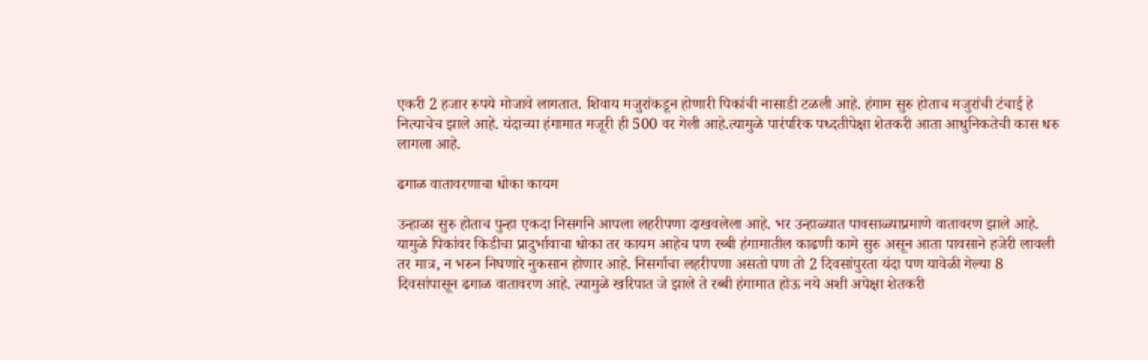एकरी 2 हजार रुपये मोजावे लागतात. शिवाय मजुरांकडून होणारी पिकांची नासाडी टळली आहे. हंगाम सुरु होताच मजुरांची टंचाई हे नित्याचेच झाले आहे. यंदाच्या हंगामात मजूरी ही 500 वर गेली आहे.त्यामुळे पारंपरिक पध्दतीपेक्षा शेतकरी आता आधुनिकतेची कास धरु लागला आहे.

ढगाळ वातावरणाचा धोका कायम

उन्हाळा सुरु होताच पुन्हा एकदा निसर्गाने आपला लहरीपणा दाखवलेला आहे. भर उन्हाळ्यात पावसाळ्याप्रमाणे वातावरण झाले आहे. यामुळे पिकांवर किडीचा प्रादुर्भावाचा धोका तर कायम आहेच पण रब्बी हंगामातील काढणी कामे सुरु असून आता पावसाने हजेरी लावली तर मात्र, न भरुन निघणारे नुकसान होणार आहे. निसर्गाचा लहरीपणा असतो पण तो 2 दिवसांपुरता यंदा पण यावेळी गेल्या 8 दिवसांपासून ढगाळ वातावरण आहे. त्यामुळे खरिपात जे झाले ते रब्बी हंगामात होऊ नये अशी अपेक्षा शेतकरी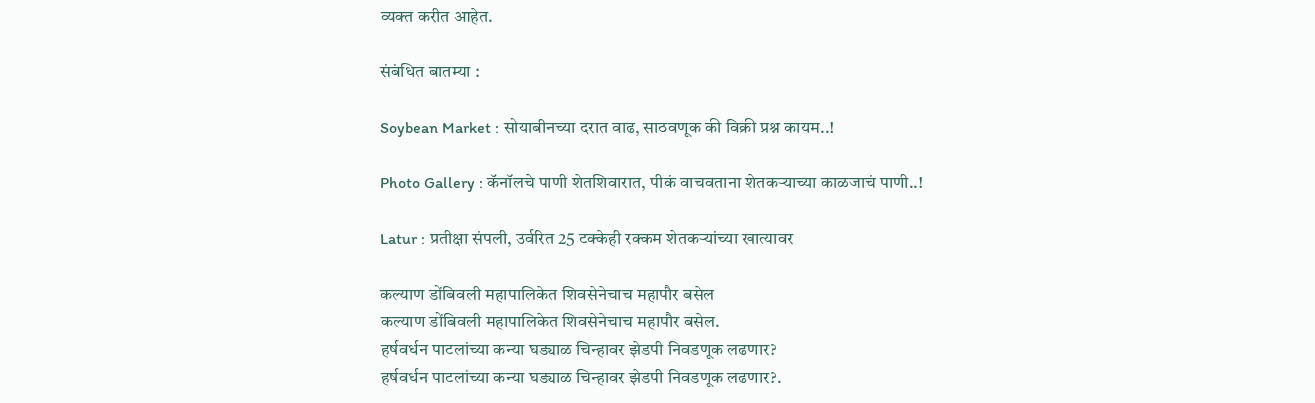व्यक्त करीत आहेत.

संबंधित बातम्या :

Soybean Market : सोयाबीनच्या दरात वाढ, साठवणूक की विक्री प्रश्न कायम..!

Photo Gallery : कॅनॉलचे पाणी शेतशिवारात, पीकं वाचवताना शेतकऱ्याच्या काळजाचं पाणी..!

Latur : प्रतीक्षा संपली, उर्वरित 25 टक्केही रक्कम शेतकऱ्यांच्या खात्यावर

कल्याण डोंबिवली महापालिकेत शिवसेनेचाच महापौर बसेल
कल्याण डोंबिवली महापालिकेत शिवसेनेचाच महापौर बसेल.
हर्षवर्धन पाटलांच्या कन्या घड्याळ चिन्हावर झेडपी निवडणूक लढणार?
हर्षवर्धन पाटलांच्या कन्या घड्याळ चिन्हावर झेडपी निवडणूक लढणार?.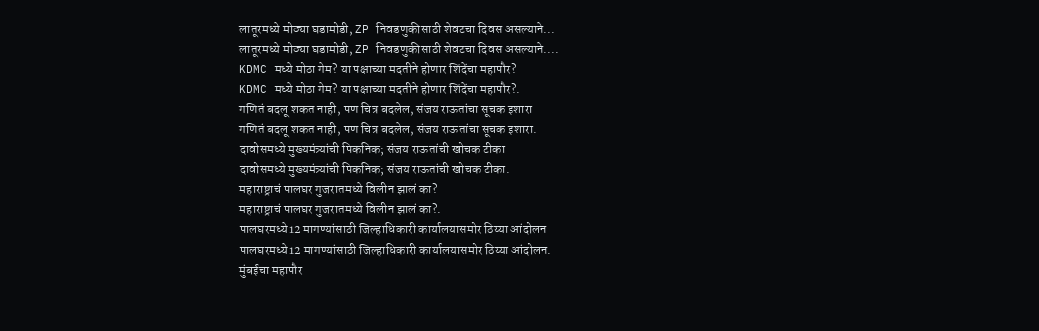लातूरमध्ये मोठ्या घडामोडी, ZP निवडणुकीसाठी शेवटचा दिवस असल्याने...
लातूरमध्ये मोठ्या घडामोडी, ZP निवडणुकीसाठी शेवटचा दिवस असल्याने....
KDMC मध्ये मोठा गेम? या पक्षाच्या मदतीने होणार शिंदेंचा महापौर?
KDMC मध्ये मोठा गेम? या पक्षाच्या मदतीने होणार शिंदेंचा महापौर?.
गणितं बदलू शकत नाही, पण चित्र बदलेल, संजय राऊतांचा सूचक इशारा
गणितं बदलू शकत नाही, पण चित्र बदलेल, संजय राऊतांचा सूचक इशारा.
दावोसमध्ये मुख्यमंत्र्यांची पिकनिक; संजय राऊतांची खोचक टीका
दावोसमध्ये मुख्यमंत्र्यांची पिकनिक; संजय राऊतांची खोचक टीका.
महाराष्ट्राचं पालघर गुजरातमध्ये विलीन झालं का?
महाराष्ट्राचं पालघर गुजरातमध्ये विलीन झालं का?.
पालघरमध्ये12 मागण्यांसाठी जिल्हाधिकारी कार्यालयासमोर ठिय्या आंदोलन
पालघरमध्ये12 मागण्यांसाठी जिल्हाधिकारी कार्यालयासमोर ठिय्या आंदोलन.
मुंबईचा महापौर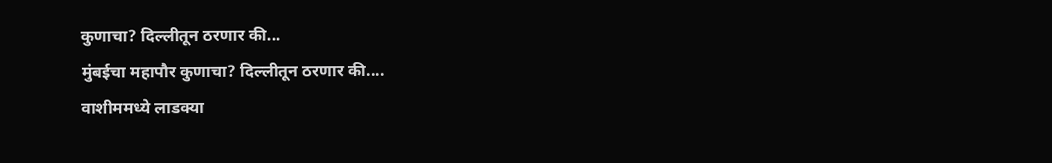कुणाचा? दिल्लीतून ठरणार की...
मुंबईचा महापौर कुणाचा? दिल्लीतून ठरणार की....
वाशीममध्ये लाडक्या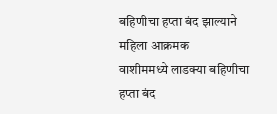बहिणीचा हप्ता बंद झाल्याने महिला आक्रमक
वाशीममध्ये लाडक्या बहिणीचा हप्ता बंद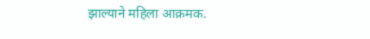झाल्याने महिला आक्रमक.